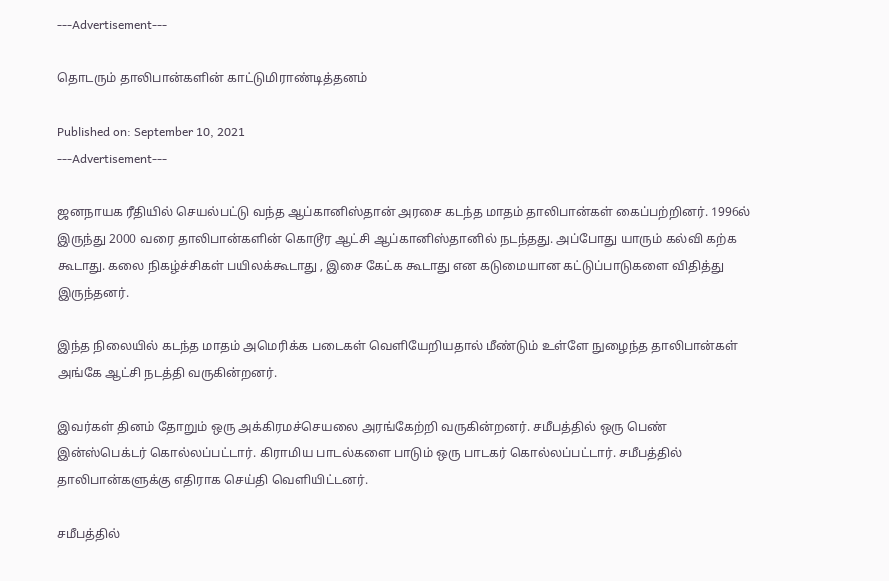---Advertisement---

தொடரும் தாலிபான்களின் காட்டுமிராண்டித்தனம்

Published on: September 10, 2021
---Advertisement---

ஜனநாயக ரீதியில் செயல்பட்டு வந்த ஆப்கானிஸ்தான் அரசை கடந்த மாதம் தாலிபான்கள் கைப்பற்றினர். 1996ல் இருந்து 2000 வரை தாலிபான்களின் கொடூர ஆட்சி ஆப்கானிஸ்தானில் நடந்தது. அப்போது யாரும் கல்வி கற்க கூடாது. கலை நிகழ்ச்சிகள் பயிலக்கூடாது , இசை கேட்க கூடாது என கடுமையான கட்டுப்பாடுகளை விதித்து இருந்தனர்.

இந்த நிலையில் கடந்த மாதம் அமெரிக்க படைகள் வெளியேறியதால் மீண்டும் உள்ளே நுழைந்த தாலிபான்கள் அங்கே ஆட்சி நடத்தி வருகின்றனர்.

இவர்கள் தினம் தோறும் ஒரு அக்கிரமச்செயலை அரங்கேற்றி வருகின்றனர். சமீபத்தில் ஒரு பெண் இன்ஸ்பெக்டர் கொல்லப்பட்டார். கிராமிய பாடல்களை பாடும் ஒரு பாடகர் கொல்லப்பட்டார். சமீபத்தில் தாலிபான்களுக்கு எதிராக செய்தி வெளியிட்டனர்.

சமீபத்தில்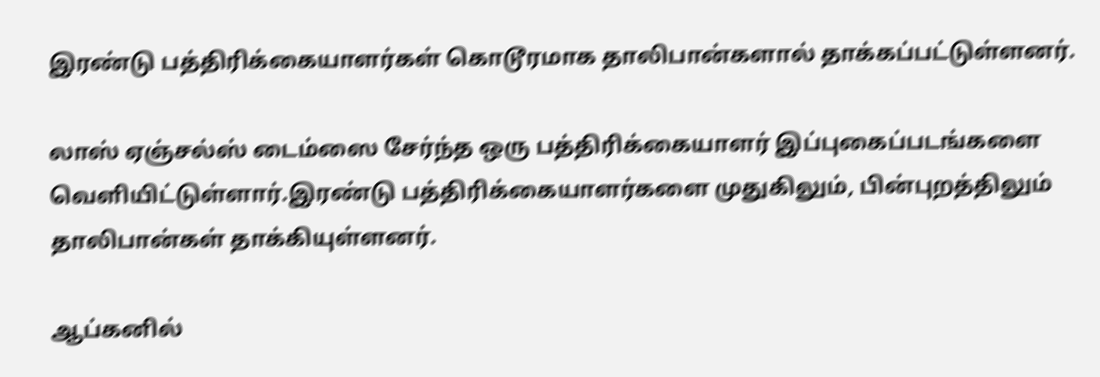இரண்டு பத்திரிக்கையாளர்கள் கொடூரமாக தாலிபான்களால் தாக்கப்பட்டுள்ளனர்.

லாஸ் ஏஞ்சல்ஸ் டைம்ஸை சேர்ந்த ஒரு பத்திரிக்கையாளர் இப்புகைப்படங்களை வெளியிட்டுள்ளார்.இரண்டு பத்திரிக்கையாளர்களை முதுகிலும், பின்புறத்திலும் தாலிபான்கள் தாக்கியுள்ளனர்.

ஆப்கனில்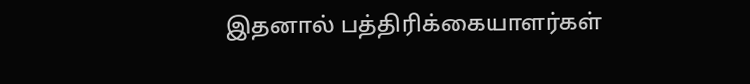இதனால் பத்திரிக்கையாளர்கள்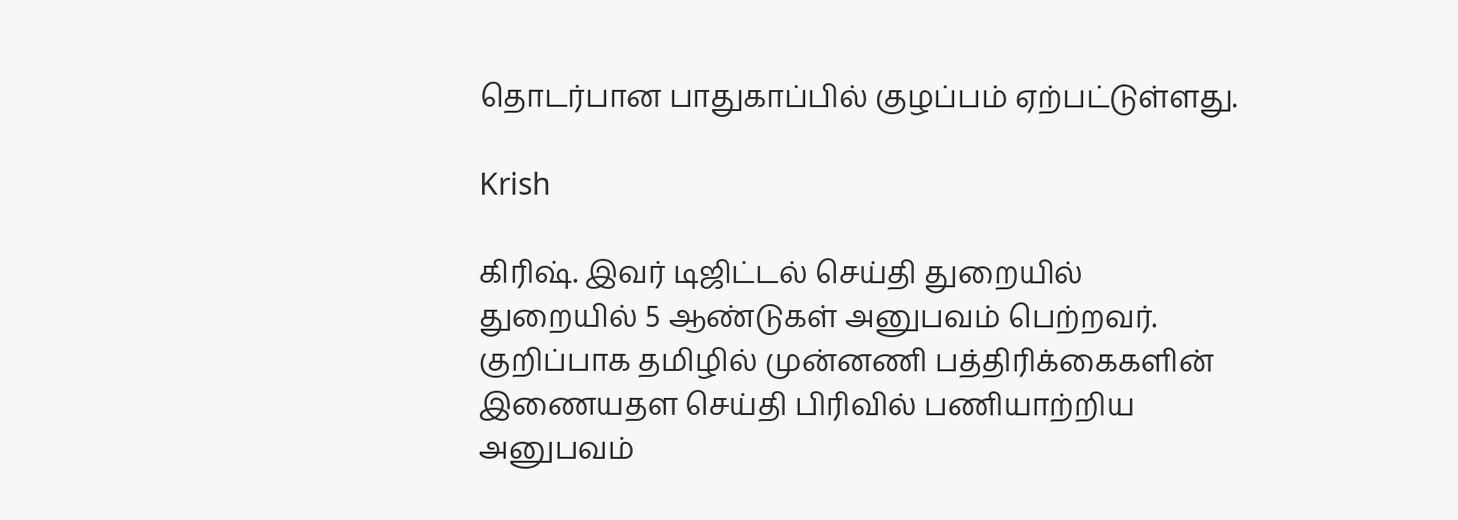தொடர்பான பாதுகாப்பில் குழப்பம் ஏற்பட்டுள்ளது.

Krish

கிரிஷ். இவர் டிஜிட்டல் செய்தி துறையில் துறையில் 5 ஆண்டுகள் அனுபவம் பெற்றவர். குறிப்பாக தமிழில் முன்னணி பத்திரிக்கைகளின் இணையதள செய்தி பிரிவில் பணியாற்றிய அனுபவம்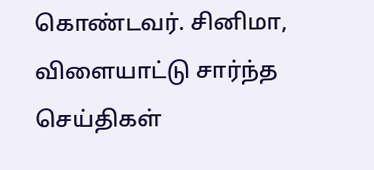கொண்டவர். சினிமா, விளையாட்டு சார்ந்த செய்திகள்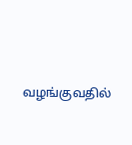வழங்குவதில்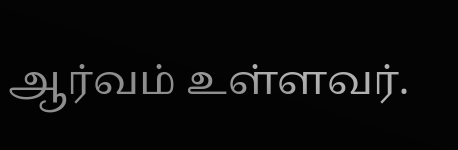ஆர்வம் உள்ளவர்.